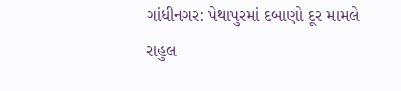ગાંધીનગર: પેથાપુરમાં દબાણો દૂર મામલે રાહુલ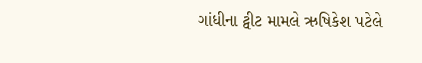ગાંધીના ટ્વીટ મામલે ઋષિકેશ પટેલે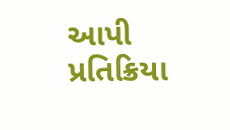આપી પ્રતિક્રિયા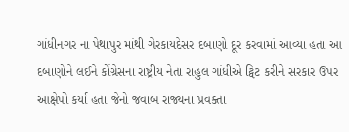ગાંધીનગર ના પેથાપુર માંથી ગેરકાયદેસર દબાણો દૂર કરવામાં આવ્યા હતા આ દબાણોને લઈને કોંગ્રેસના રાષ્ટ્રીય નેતા રાહુલ ગાંધીએ ટ્વિટ કરીને સરકાર ઉપર આક્ષેપો કર્યા હતા જેનો જવાબ રાજ્યના પ્રવક્તા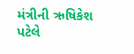મંત્રીની ઋષિકેશ પટેલે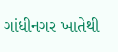ગાંધીનગર ખાતેથી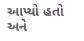આપ્યો હતો અને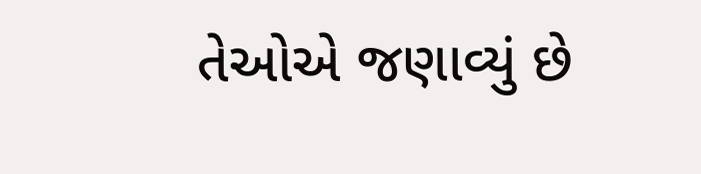તેઓએ જણાવ્યું છે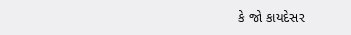કે જો કાયદેસર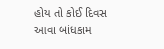હોય તો કોઈ દિવસ આવા બાંધકામ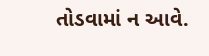તોડવામાં ન આવે.